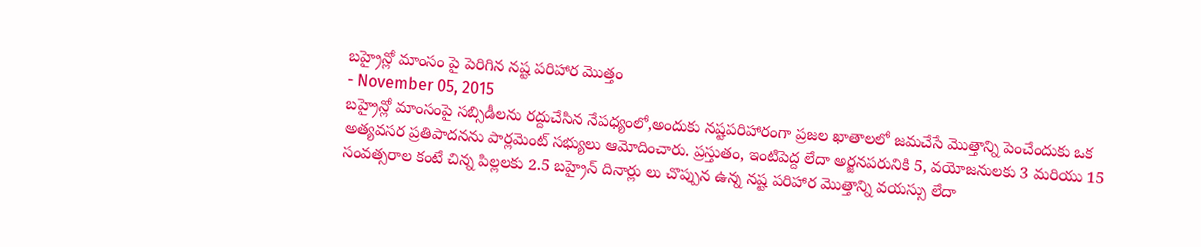బహ్రైన్లో మాంసం పై పెరిగిన నష్ట పరిహార మొత్తం
- November 05, 2015
బహ్రైన్లో మాంసంపై సబ్సిడీలను రద్దుచేసిన నేపధ్యంలో,అందుకు నష్టపరిహారంగా ప్రజల ఖాతాలలో జమచేసే మొత్తాన్ని పెంచేందుకు ఒక అత్యవసర ప్రతిపాదనను పార్లమెంట్ సభ్యులు ఆమోదించారు. ప్రస్తుతం, ఇంటిపెద్ద లేదా అర్జనపరునికి 5, వయోజనులకు 3 మరియు 15 సంవత్సరాల కంటే చిన్న పిల్లలకు 2.5 బహ్రైన్ దినార్లు లు చొప్పున ఉన్న నష్ట పరిహార మొత్తాన్ని వయస్సు లేదా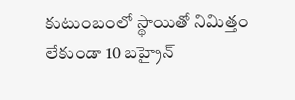కుటుంబంలో స్థాయితో నిమిత్తం లేకుండా 10 బహ్రైన్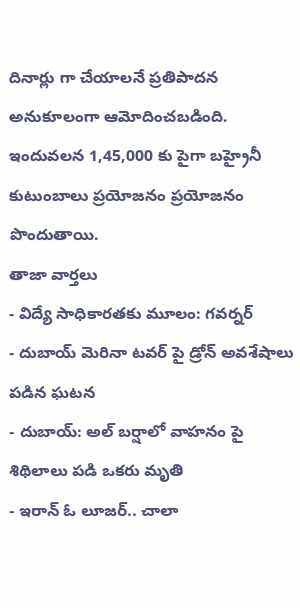దినార్లు గా చేయాలనే ప్రతిపాదన అనుకూలంగా ఆమోదించబడింది. ఇందువలన 1,45,000 కు పైగా బహ్రైనీ కుటుంబాలు ప్రయోజనం ప్రయోజనం పొందుతాయి.
తాజా వార్తలు
- విద్యే సాధికారతకు మూలం: గవర్నర్
- దుబాయ్ మెరినా టవర్ పై డ్రోన్ అవశేషాలు పడిన ఘటన
- దుబాయ్: అల్ బర్షాలో వాహనం పై శిథిలాలు పడి ఒకరు మృతి
- ఇరాన్ ఓ లూజర్.. చాలా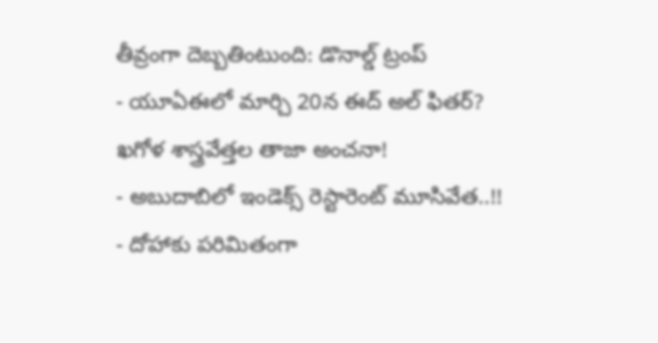తీవ్రంగా దెబ్బతింటుంది: డొనాల్డ్ ట్రంప్
- యూఏఈలో మార్చి 20న ఈద్ అల్ ఫితర్? ఖగోళ శాస్త్రవేత్తల తాజా అంచనా!
- అబుదాబిలో ఇండెక్స్ రెస్టారెంట్ మూసివేత..!!
- దోహాకు పరిమితంగా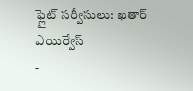ఫ్లైట్ సర్వీసులు: ఖతార్ ఎయిర్వేస్
-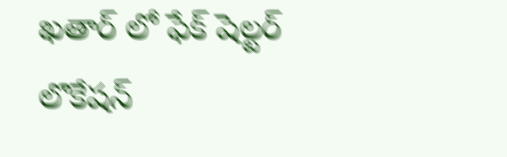ఖతార్ లో ఫేక్ షెల్టర్ లొకేషన్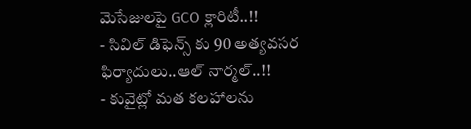మెసేజులపై GCO క్లారిటీ..!!
- సివిల్ డిఫెన్స్ కు 90 అత్యవసర ఫిర్యాదులు..ఆల్ నార్మల్..!!
- కువైట్లో మత కలహాలను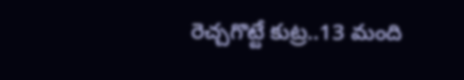రెచ్చగొట్టే కుట్ర..13 మంది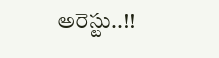అరెస్టు..!!